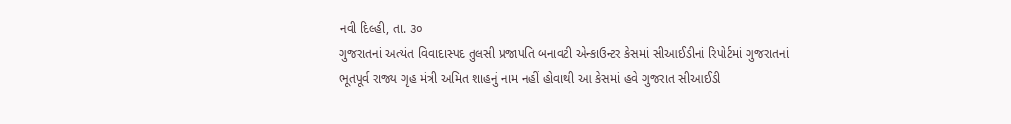નવી દિલ્હી, તા. ૩૦
ગુજરાતનાં અત્યંત વિવાદાસ્પદ તુલસી પ્રજાપતિ બનાવટી એન્કાઉન્ટર કેસમાં સીઆઈડીનાં રિપોર્ટમાં ગુજરાતનાં ભૂતપૂર્વ રાજ્ય ગૃહ મંત્રી અમિત શાહનું નામ નહીં હોવાથી આ કેસમાં હવે ગુજરાત સીઆઈડી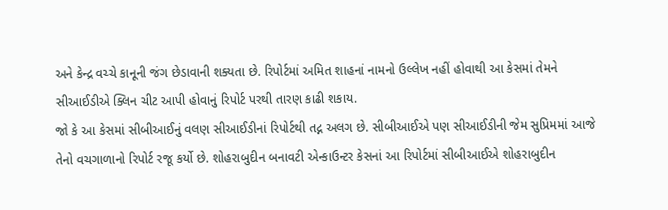અને કેન્દ્ર વચ્ચે કાનૂની જંગ છેડાવાની શક્યતા છે. રિપોર્ટમાં અમિત શાહનાં નામનો ઉલ્લેખ નહીં હોવાથી આ કેસમાં તેમને સીઆઈડીએ ક્લિન ચીટ આપી હોવાનું રિપોર્ટ પરથી તારણ કાઢી શકાય.
જો કે આ કેસમાં સીબીઆઈનું વલણ સીઆઈડીનાં રિપોર્ટથી તદ્ન અલગ છે. સીબીઆઈએ પણ સીઆઈડીની જેમ સુપ્રિમમાં આજે તેનો વચગાળાનો રિપોર્ટ રજૂ કર્યો છે. શોહરાબુદીન બનાવટી એન્કાઉન્ટર કેસનાં આ રિપોર્ટમાં સીબીઆઈએ શોહરાબુદીન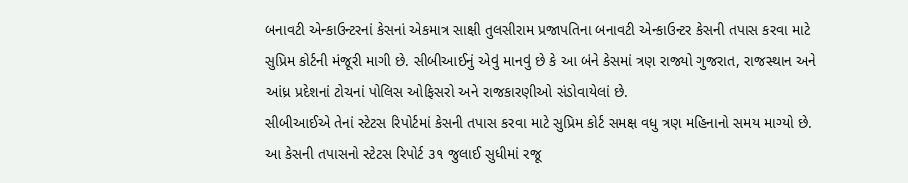બનાવટી એન્કાઉન્ટરનાં કેસનાં એકમાત્ર સાક્ષી તુલસીરામ પ્રજાપતિના બનાવટી એન્કાઉન્ટર કેસની તપાસ કરવા માટે સુપ્રિમ કોર્ટની મંજૂરી માગી છે. સીબીઆઈનું એવું માનવું છે કે આ બંને કેસમાં ત્રણ રાજ્યો ગુજરાત, રાજસ્થાન અને આંધ્ર પ્રદેશનાં ટોચનાં પોલિસ ઓફિસરો અને રાજકારણીઓ સંડોવાયેલાં છે.
સીબીઆઈએ તેનાં સ્ટેટસ રિપોર્ટમાં કેસની તપાસ કરવા માટે સુપ્રિમ કોર્ટ સમક્ષ વધુ ત્રણ મહિનાનો સમય માગ્યો છે. આ કેસની તપાસનો સ્ટેટસ રિપોર્ટ ૩૧ જુલાઈ સુધીમાં રજૂ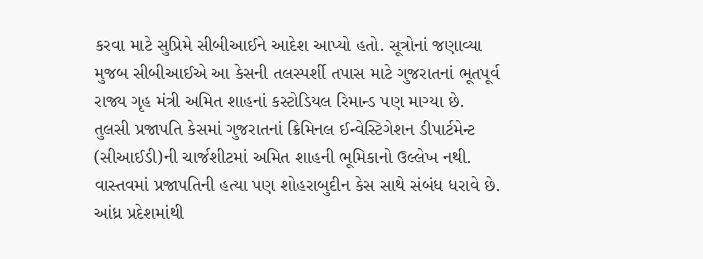કરવા માટે સુપ્રિમે સીબીઆઈને આદેશ આપ્યો હતો. સૂત્રોનાં જણાવ્યા મુજબ સીબીઆઈએ આ કેસની તલસ્પર્શી તપાસ માટે ગુજરાતનાં ભૂતપૂર્વ રાજ્ય ગૃહ મંત્રી અમિત શાહનાં કસ્ટોડિયલ રિમાન્ડ પણ માગ્યા છે.
તુલસી પ્રજાપતિ કેસમાં ગુજરાતનાં ક્રિમિનલ ઈન્વેસ્ટિગેશન ડીપાર્ટમેન્ટ (સીઆઈડી)ની ચાર્જશીટમાં અમિત શાહની ભૂમિકાનો ઉલ્લેખ નથી. વાસ્તવમાં પ્રજાપતિની હત્યા પણ શોહરાબુદીન કેસ સાથે સંબંધ ધરાવે છે. આંધ્ર પ્રદેશમાંથી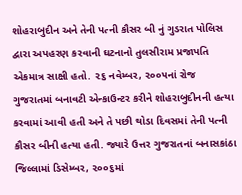શોહરાબુદીન અને તેની પત્ની કૌસર બી નું ગુડરાત પોલિસ દ્વારા અપહરણ કરવાની ઘટનાનો તુલસીરામ પ્રજાપતિ એકમાત્ર સાક્ષી હતો. ૨૬ નવેમ્બર, ૨૦૦૫નાં રોજ ગુજરાતમાં બનાવટી એન્કાઉન્ટર કરીને શોહરાબુદીનની હત્યા કરવામાં આવી હતી અને તે પછી થોડા દિવસમાં તેની પત્ની કૌસર બીની હત્યા હતી. જ્યારે ઉત્તર ગુજરાતનાં બનાસકાંઠા જિલ્લામાં ડિસેમ્બર, ૨૦૦૬માં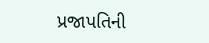પ્રજાપતિની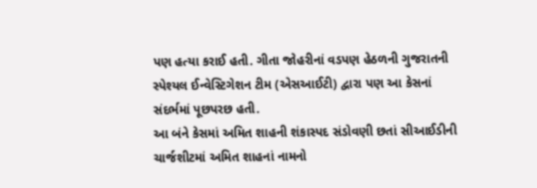પણ હત્યા કરાઈ હતી. ગીતા જોહરીનાં વડપણ હેઠળની ગુજરાતની સ્પેશ્યલ ઈન્વેસ્ટિગેશન ટીમ (એસઆઈટી) દ્વારા પણ આ કેસનાં સંદર્ભમાં પૂછપરછ હતી.
આ બંને કેસમાં અમિત શાહની શંકાસ્પદ સંડોવણી છતાં સીઆઈડીની ચાર્જશીટમાં અમિત શાહનાં નામનો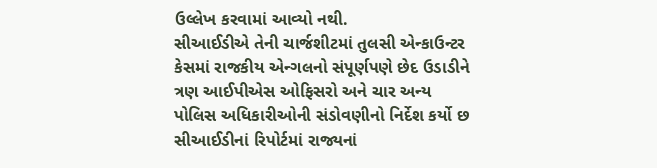ઉલ્લેખ કરવામાં આવ્યો નથી.
સીઆઈડીએ તેની ચાર્જશીટમાં તુલસી એન્કાઉન્ટર કેસમાં રાજકીય એન્ગલનો સંપૂર્ણપણે છેદ ઉડાડીને ત્રણ આઈપીએસ ઓફિસરો અને ચાર અન્ય પોલિસ અધિકારીઓની સંડોવણીનો નિર્દેશ કર્યો છ
સીઆઈડીનાં રિપોર્ટમાં રાજ્યનાં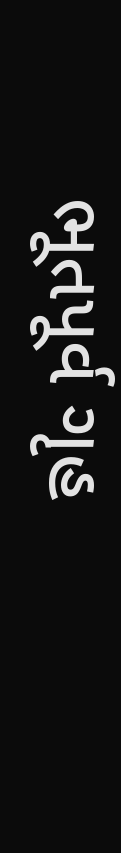ભૂતપૂર્વ ગૃહ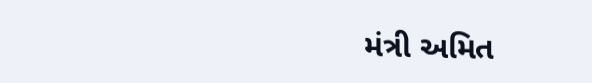મંત્રી અમિત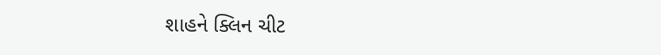શાહને ક્લિન ચીટ